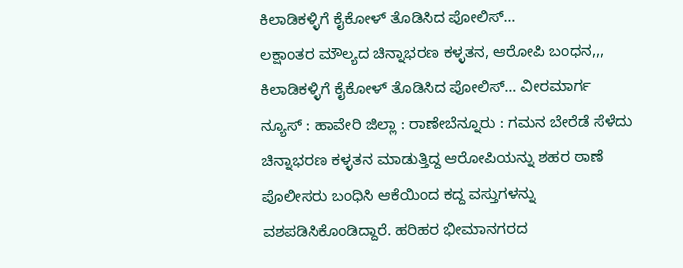ಕಿಲಾಡಿಕಳ್ಳಿಗೆ ಕೈಕೋಳ್ ತೊಡಿಸಿದ ಪೋಲಿಸ್…
ಲಕ್ಷಾಂತರ ಮೌಲ್ಯದ ಚಿನ್ನಾಭರಣ ಕಳ್ಳತನ, ಆರೋಪಿ ಬಂಧನ,,, ಕಿಲಾಡಿಕಳ್ಳಿಗೆ ಕೈಕೋಳ್ ತೊಡಿಸಿದ ಪೋಲಿಸ್… ವೀರಮಾರ್ಗ ನ್ಯೂಸ್ : ಹಾವೇರಿ ಜಿಲ್ಲಾ : ರಾಣೇಬೆನ್ನೂರು : ಗಮನ ಬೇರೆಡೆ ಸೆಳೆದು ಚಿನ್ನಾಭರಣ ಕಳ್ಳತನ ಮಾಡುತ್ತಿದ್ದ ಆರೋಪಿಯನ್ನು ಶಹರ ಠಾಣೆ ಪೊಲೀಸರು ಬಂಧಿಸಿ ಆಕೆಯಿಂದ ಕದ್ದ ವಸ್ತುಗಳನ್ನು ವಶಪಡಿಸಿಕೊಂಡಿದ್ದಾರೆ. ಹರಿಹರ ಭೀಮಾನಗರದ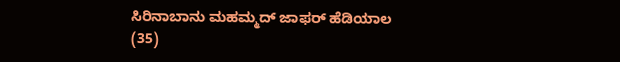ಸಿರಿನಾಬಾನು ಮಹಮ್ಮದ್ ಜಾಫರ್ ಹೆಡಿಯಾಲ (35)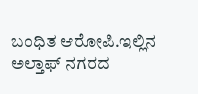ಬಂಧಿತ ಆರೋಪಿ.ಇಲ್ಲಿನ ಅಲ್ತಾಫ್ ನಗರದ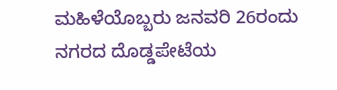ಮಹಿಳೆಯೊಬ್ಬರು ಜನವರಿ 26ರಂದು ನಗರದ ದೊಡ್ಡಪೇಟೆಯ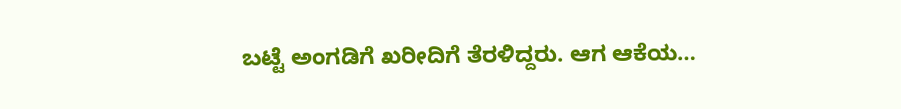ಬಟ್ಟೆ ಅಂಗಡಿಗೆ ಖರೀದಿಗೆ ತೆರಳಿದ್ದರು. ಆಗ ಆಕೆಯ…